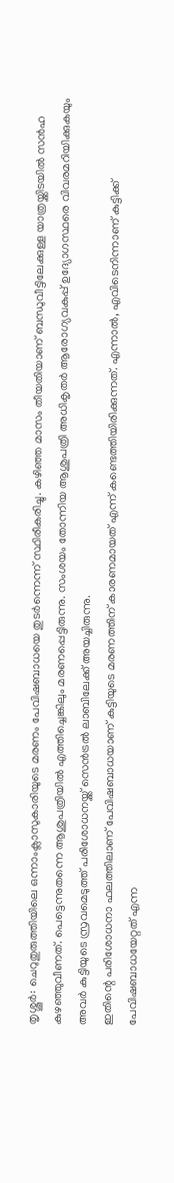തൃശ്ശൂർ: ചെറുതുരുത്തിയിലെ ഒന്നാംക്ലാസുകാരിയുടെ മരണം പേവിഷബാധയെ തുടർന്നെന്ന് സ്ഥിരീകരിച്ചു. കഴിഞ്ഞ മാസം തീയതിയാണ് ബന്ധുവീട്ടിലേക്കുള്ള യാത്രയ്ക്കിടയിൽ സൻഹ കുഴഞ്ഞുവീണത്. പെട്ടെന്നുതന്നെ ആശുപത്രിയിൽ എത്തിച്ചെങ്കിലും മരണപ്പെട്ടിരുന്നു. സംശയം തോന്നിയ ആശുപത്രി അധികൃതർ ആരോഗ്യവകുപ്പ് ഉദ്യോഗസ്ഥരെ വിവരമറിയിക്കുകയും അവർ കുട്ടിയുടെ സ്രവമെടുത്ത് പരിശോധനയ്ക്ക് സെൻട്രൽ ലാബിലേക്ക് അയച്ചിരുന്നു.
ഇതിന്റെ പരിശോധനാ ഫലത്തിലാണ് പേവിഷബാധയാണ് കുട്ടിയുടെ മരണത്തിന് കാരണമായത് എന്ന് കണ്ടെത്തിയിരിക്കുന്നത്. എന്നാൽ, എവിടെനിന്നാണ് കുട്ടിക്ക് പേവിഷബാധയേറ്റത് എന്ന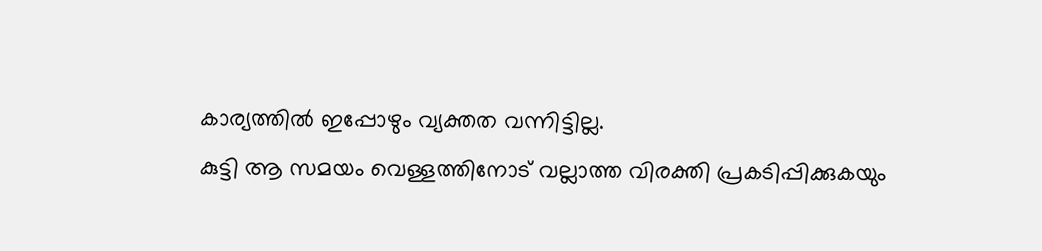കാര്യത്തിൽ ഇപ്പോഴും വ്യക്തത വന്നിട്ടില്ല.
കുട്ടി ആ സമയം വെള്ളത്തിനോട് വല്ലാത്ത വിരക്തി പ്രകടിപ്പിക്കുകയും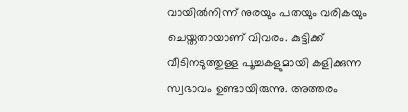വായിൽനിന്ന് നുരയും പതയും വരികയും ചെയ്തതായാണ് വിവരം. കുട്ടിക്ക് വീടിനടുത്തുള്ള പൂച്ചകളുമായി കളിക്കുന്ന സ്വഭാവം ഉണ്ടായിരുന്നു. അത്തരം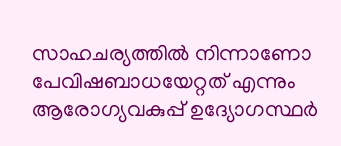സാഹചര്യത്തിൽ നിന്നാണോ പേവിഷബാധയേറ്റത് എന്നും ആരോഗ്യവകുപ്പ് ഉദ്യോഗസ്ഥർ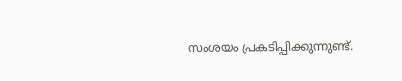സംശയം പ്രകടിപ്പിക്കുന്നുണ്ട്.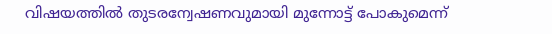വിഷയത്തിൽ തുടരന്വേഷണവുമായി മുന്നോട്ട് പോകുമെന്ന്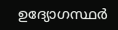ഉദ്യോഗസ്ഥർ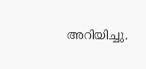അറിയിച്ചു.